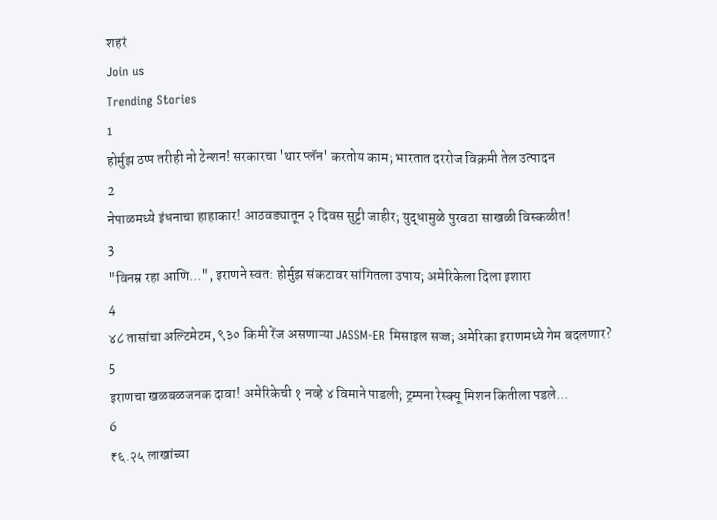शहरं
Join us
Trending Stories
1
होर्मुझ ठप्प तरीही नो टेन्शन! सरकारचा 'थार प्लॅन' करतोय काम; भारतात दररोज विक्रमी तेल उत्पादन
2
नेपाळमध्ये इंधनाचा हाहाकार! आठवड्यातून २ दिवस सुट्टी जाहीर; युद्धामुळे पुरवठा साखळी विस्कळीत!
3
"विनम्र रहा आणि...", इराणने स्वत: होर्मुझ संकटावर सांगितला उपाय; अमेरिकेला दिला इशारा
4
४८ तासांचा अल्टिमेटम, ९३० किमी रेंज असणाऱ्या JASSM-ER मिसाइल सज्ज; अमेरिका इराणमध्ये गेम बदलणार?
5
इराणचा खळबळजनक दावा! अमेरिकेची १ नव्हे ४ विमाने पाडली; ट्रम्पना रेस्क्यू मिशन कितीला पडले...
6
₹६.२५ लाखांच्या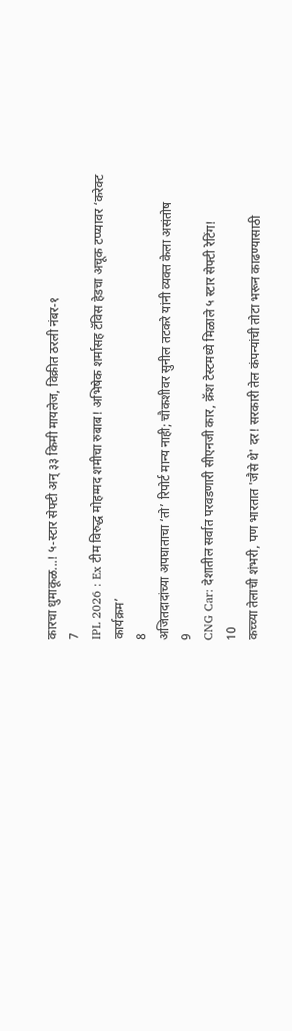कारचा धुमाकूळ...! ५-स्टार सेफ्टी अन् ३३ किमी मायलेज, विक्रीत ठरली नंबर-१
7
IPL 2026 : Ex टीम विरुद्ध मोहम्मद शमीचा रुबाब! अभिषेक शर्मासह टॅविस हेडचा अचूक टप्प्यावर ‘करेक्ट कार्यक्रम’
8
अजितदादांच्या अपघाताचा ‘तो’ रिपोर्ट मान्य नाही; चौकशीवर सुनील तटकरे यांनी व्यक्त केला असंतोष
9
CNG Car: देशातील सर्वात परवडणारी सीएनजी कार, क्रॅश टेस्टमध्ये मिळाले ५ स्टार सेफ्टी रेटिंग!
10
कच्च्या तेलाची शंभरी, पण भारतात 'जैसे थे' दर! सरकारी तेल कंपन्यांची तोटा भरून काढण्यासाठी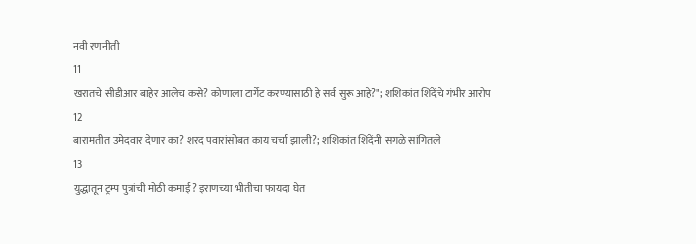नवी रणनीती
11
खरातचे सीडीआर बाहेर आलेच कसे? कोणाला टार्गेट करण्यासाठी हे सर्व सुरू आहे?"; शशिकांत शिंदेंचे गंभीर आरोप
12
बारामतीत उमेदवार देणार का? शरद पवारांसोबत काय चर्चा झाली?; शशिकांत शिंदेंनी सगळे सांगितले
13
युद्धातून ट्रम्प पुत्रांची मोठी कमाई? इराणच्या भीतीचा फायदा घेत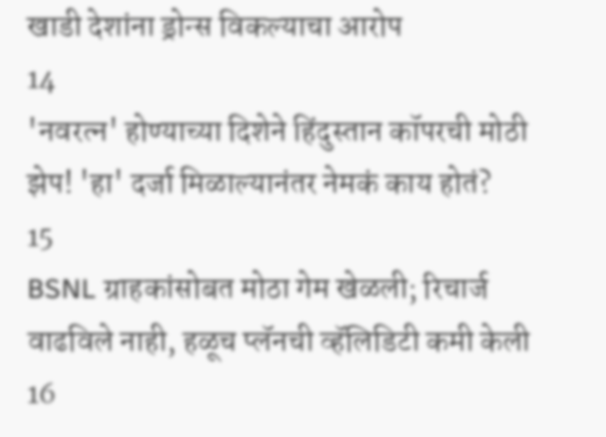खाडी देशांना ड्रोन्स विकल्याचा आरोप
14
'नवरत्न' होण्याच्या दिशेने हिंदुस्तान कॉपरची मोठी झेप! 'हा' दर्जा मिळाल्यानंतर नेमकं काय होतं?
15
BSNL ग्राहकांसोबत मोठा गेम खेळली; रिचार्ज वाढविले नाही, हळूच प्लॅनची व्हॅलिडिटी कमी केली
16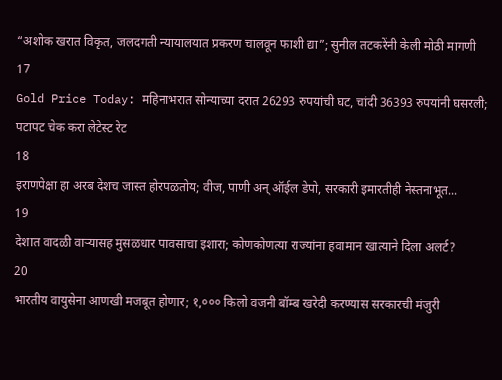“अशोक खरात विकृत, जलदगती न्यायालयात प्रकरण चालवून फाशी द्या”; सुनील तटकरेंनी केली मोठी मागणी
17
Gold Price Today: महिनाभरात सोन्याच्या दरात 26293 रुपयांची घट, चांदी 36393 रुपयांनी घसरली; पटापट चेक करा लेटेस्ट रेट
18
इराणपेक्षा हा अरब देशच जास्त होरपळतोय; वीज, पाणी अन् ऑईल डेपो, सरकारी इमारतीही नेस्तनाभूत...
19
देशात वादळी वाऱ्यासह मुसळधार पावसाचा इशारा; कोणकोणत्या राज्यांना हवामान खात्याने दिला अलर्ट?
20
भारतीय वायुसेना आणखी मजबूत होणार; १,००० किलो वजनी बॉम्ब खरेदी करण्यास सरकारची मंजुरी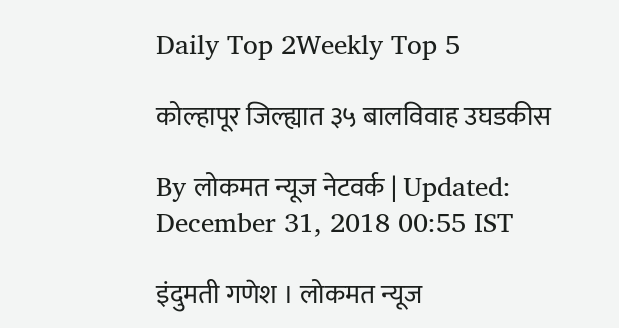Daily Top 2Weekly Top 5

कोल्हापूर जिल्ह्यात ३५ बालविवाह उघडकीस

By लोकमत न्यूज नेटवर्क | Updated: December 31, 2018 00:55 IST

इंदुमती गणेश । लोकमत न्यूज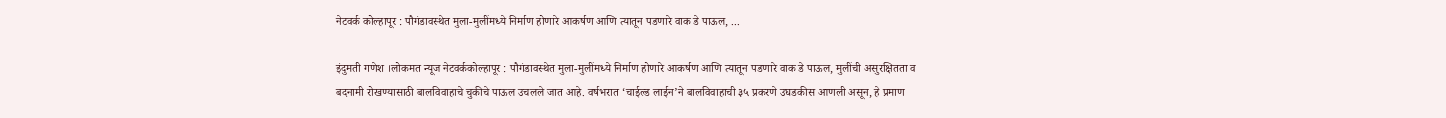नेटवर्क कोल्हापूर : पौगंडावस्थेत मुला-मुलींमध्ये निर्माण होणारे आकर्षण आणि त्यातून पडणारे वाक डे पाऊल, ...

इंदुमती गणेश ।लोकमत न्यूज नेटवर्ककोल्हापूर : पौगंडावस्थेत मुला-मुलींमध्ये निर्माण होणारे आकर्षण आणि त्यातून पडणारे वाक डे पाऊल, मुलींची असुरक्षितता व बदनामी रोखण्यासाठी बालविवाहाचे चुकीचे पाऊल उचलले जात आहे. वर्षभरात ‘चाईल्ड लाईन’ने बालविवाहाची ३५ प्रकरणे उघडकीस आणली असून, हे प्रमाण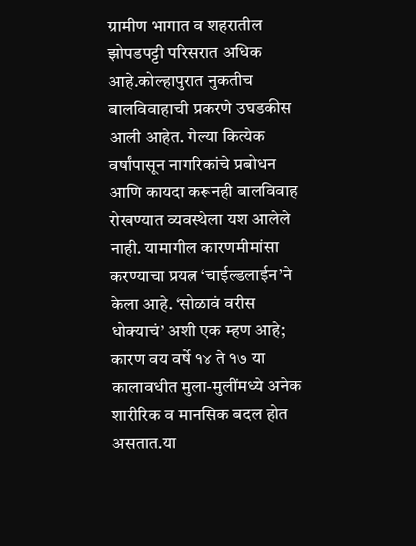ग्रामीण भागात व शहरातील झोपडपट्टी परिसरात अधिक आहे.कोल्हापुरात नुकतीच बालविवाहाची प्रकरणे उघडकीस आली आहेत. गेल्या कित्येक वर्षांपासून नागरिकांचे प्रबोधन आणि कायदा करूनही बालविवाह रोखण्यात व्यवस्थेला यश आलेले नाही. यामागील कारणमीमांसा करण्याचा प्रयत्न ‘चाईल्डलाईन’ने केला आहे. ‘सोळावं वरीस धोक्याचं’ अशी एक म्हण आहे; कारण वय वर्षे १४ ते १७ या कालावधीत मुला-मुलींमध्ये अनेक शारीरिक व मानसिक बदल होत असतात.या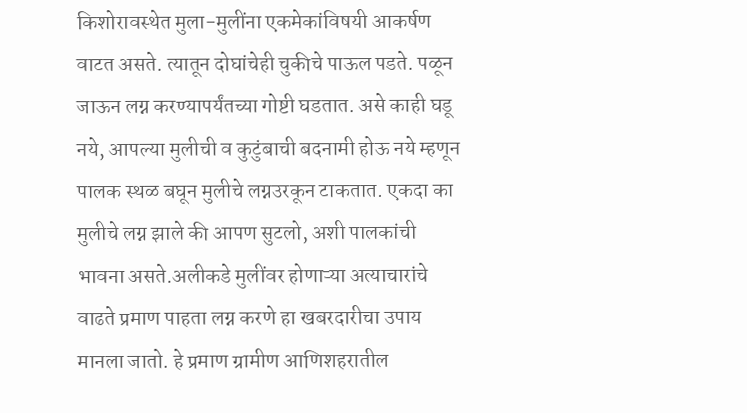किशोरावस्थेत मुला-मुलींना एकमेकांविषयी आकर्षण वाटत असते. त्यातून दोघांचेही चुकीचे पाऊल पडते. पळून जाऊन लग्न करण्यापर्यंतच्या गोष्टी घडतात. असे काही घडू नये, आपल्या मुलीची व कुटुंबाची बदनामी होऊ नये म्हणून पालक स्थळ बघून मुलीचे लग्नउरकून टाकतात. एकदा का मुलीचे लग्न झाले की आपण सुटलो, अशी पालकांची भावना असते.अलीकडे मुलींवर होणाऱ्या अत्याचारांचे वाढते प्रमाण पाहता लग्न करणे हा खबरदारीचा उपाय मानला जातो. हे प्रमाण ग्रामीण आणिशहरातील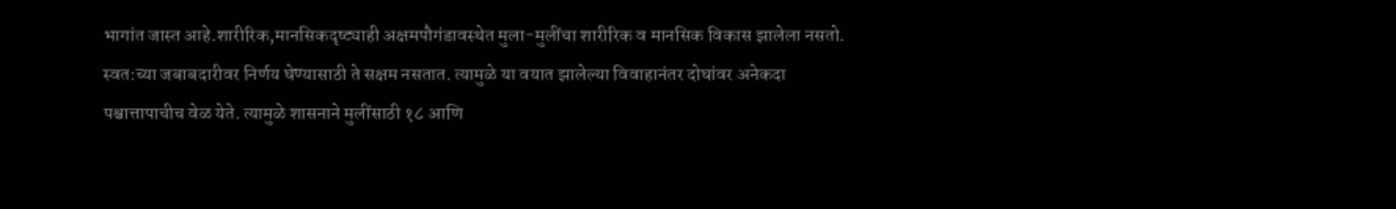भागांत जास्त आहे.शारीरिक,मानसिकदृष्ट्याही अक्षमपौगंडावस्थेत मुला-मुलींचा शारीरिक व मानसिक विकास झालेला नसतो. स्वत:च्या जबाबदारीवर निर्णय घेण्यासाठी ते सक्षम नसतात. त्यामुळे या वयात झालेल्या विवाहानंतर दोघांवर अनेकदा पश्चात्तापाचीच वेळ येते. त्यामुळे शासनाने मुलींसाठी १८ आणि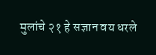मुलांचे २१ हे सज्ञान वय धरले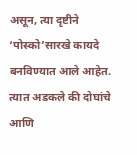असून, त्या दृष्टीने ‘पोस्को’सारखे कायदे बनविण्यात आले आहेत. त्यात अडकले की दोघांचे आणि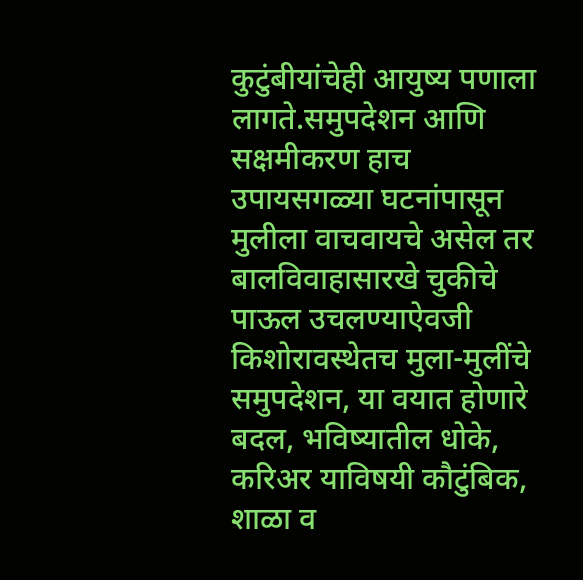कुटुंबीयांचेही आयुष्य पणाला लागते.समुपदेशन आणि सक्षमीकरण हाच उपायसगळ्या घटनांपासून मुलीला वाचवायचे असेल तर बालविवाहासारखे चुकीचे पाऊल उचलण्याऐवजी किशोरावस्थेतच मुला-मुलींचे समुपदेशन, या वयात होणारे बदल, भविष्यातील धोके, करिअर याविषयी कौटुंबिक, शाळा व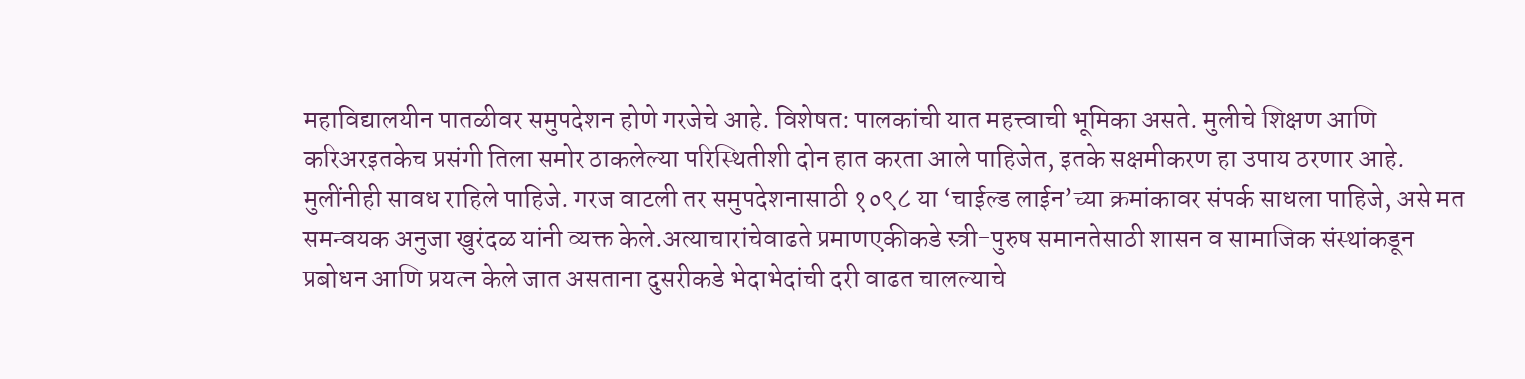महाविद्यालयीन पातळीवर समुपदेशन होणे गरजेचे आहे. विशेषत: पालकांची यात महत्त्वाची भूमिका असते. मुलीचे शिक्षण आणि करिअरइतकेच प्रसंगी तिला समोर ठाकलेल्या परिस्थितीशी दोन हात करता आले पाहिजेत, इतके सक्षमीकरण हा उपाय ठरणार आहे. मुलींनीही सावध राहिले पाहिजे. गरज वाटली तर समुपदेशनासाठी १०९८ या ‘चाईल्ड लाईन’च्या क्रमांकावर संपर्क साधला पाहिजे, असे मत समन्वयक अनुजा खुरंदळ यांनी व्यक्त केले.अत्याचारांचेवाढते प्रमाणएकीकडे स्त्री-पुरुष समानतेसाठी शासन व सामाजिक संस्थांकडून प्रबोधन आणि प्रयत्न केले जात असताना दुसरीकडे भेदाभेदांची दरी वाढत चालल्याचे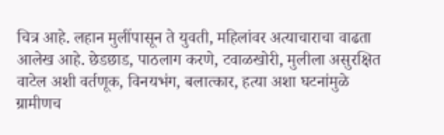चित्र आहे. लहान मुलींपासून ते युवती, महिलांवर अत्याचाराचा वाढता आलेख आहे. छेडछाड, पाठलाग करणे, टवाळखोरी, मुलीला असुरक्षित वाटेल अशी वर्तणूक, विनयभंग, बलात्कार, हत्या अशा घटनांमुळे ग्रामीणच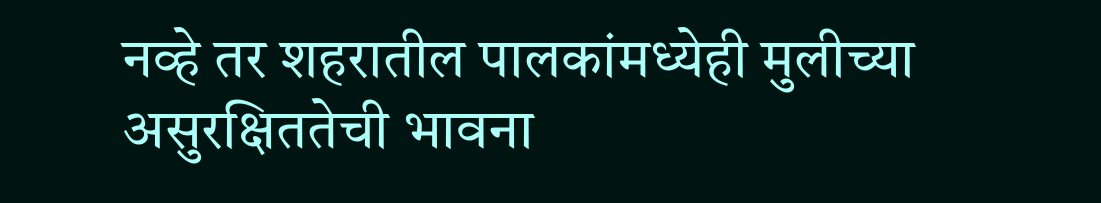नव्हे तर शहरातील पालकांमध्येही मुलीच्या असुरक्षिततेची भावना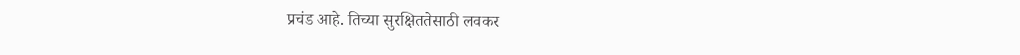प्रचंड आहे. तिच्या सुरक्षिततेसाठी लवकर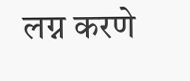लग्न करणे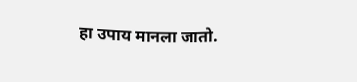हा उपाय मानला जातो.